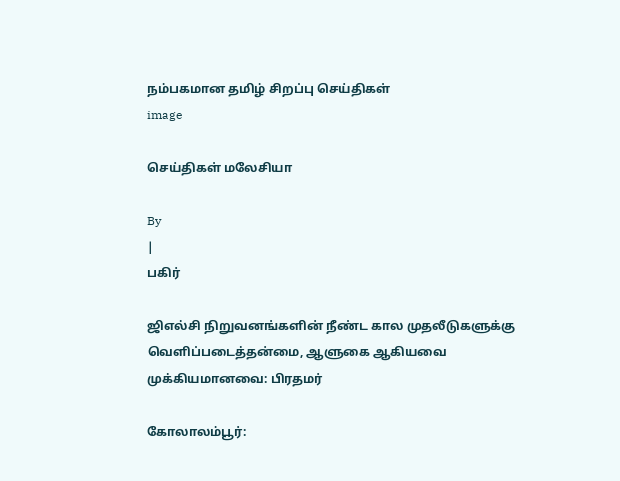நம்பகமான தமிழ் சிறப்பு செய்திகள்
image

செய்திகள் மலேசியா

By
|
பகிர்

ஜிஎல்சி நிறுவனங்களின் நீண்ட கால முதலீடுகளுக்கு வெளிப்படைத்தன்மை, ஆளுகை ஆகியவை முக்கியமானவை: பிரதமர்

கோலாலம்பூர்: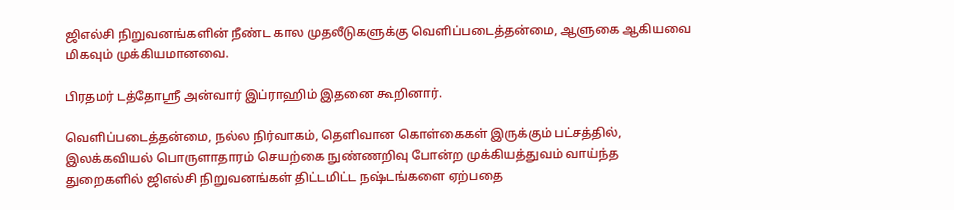ஜிஎல்சி நிறுவனங்களின் நீண்ட கால முதலீடுகளுக்கு வெளிப்படைத்தன்மை, ஆளுகை ஆகியவை மிகவும் முக்கியமானவை.

பிரதமர் டத்தோஸ்ரீ அன்வார் இப்ராஹிம் இதனை கூறினார்.

வெளிப்படைத்தன்மை, நல்ல நிர்வாகம், தெளிவான கொள்கைகள் இருக்கும் பட்சத்தில், இலக்கவியல் பொருளாதாரம் செயற்கை நுண்ணறிவு போன்ற முக்கியத்துவம் வாய்ந்த துறைகளில் ஜிஎல்சி நிறுவனங்கள் திட்டமிட்ட நஷ்டங்களை ஏற்பதை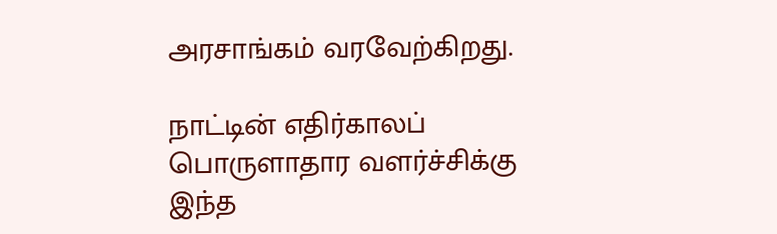அரசாங்கம் வரவேற்கிறது.

நாட்டின் எதிர்காலப் பொருளாதார வளர்ச்சிக்கு இந்த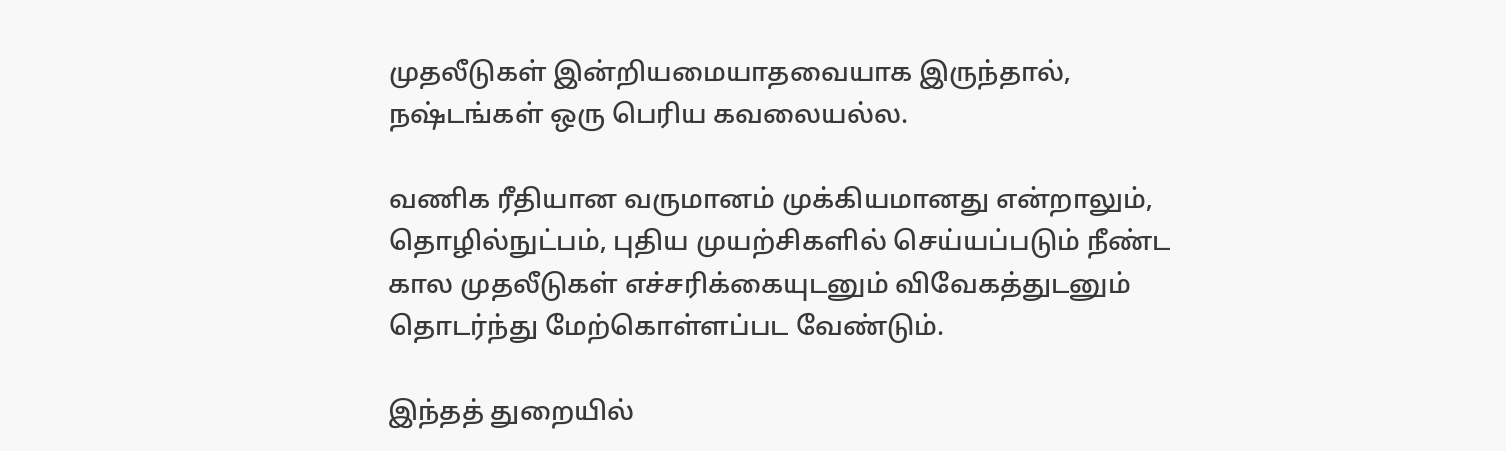முதலீடுகள் இன்றியமையாதவையாக இருந்தால், நஷ்டங்கள் ஒரு பெரிய கவலையல்ல.

வணிக ரீதியான வருமானம் முக்கியமானது என்றாலும், தொழில்நுட்பம், புதிய முயற்சிகளில் செய்யப்படும் நீண்ட கால முதலீடுகள் எச்சரிக்கையுடனும் விவேகத்துடனும் தொடர்ந்து மேற்கொள்ளப்பட வேண்டும்.

இந்தத் துறையில்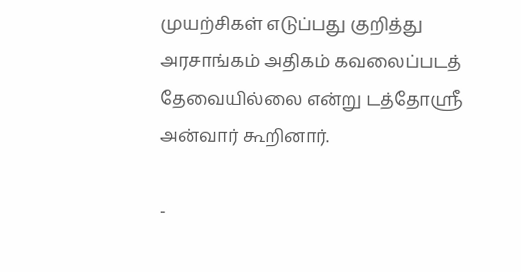முயற்சிகள் எடுப்பது குறித்து அரசாங்கம் அதிகம் கவலைப்படத் தேவையில்லை என்று டத்தோஸ்ரீ அன்வார் கூறினார்.

-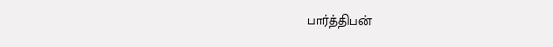பார்த்திபன்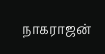நாகராஜன்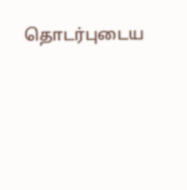தொடர்புடைய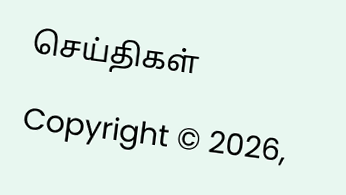செய்திகள்

Copyright © 2026,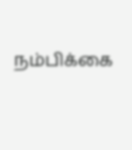நம்பிக்கை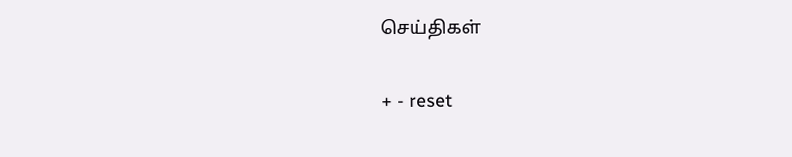செய்திகள்

+ - reset